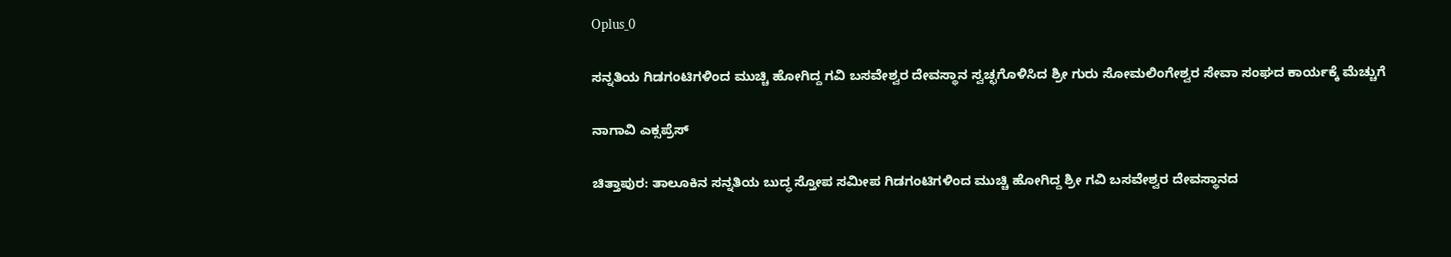Oplus_0

ಸನ್ನತಿಯ ಗಿಡಗಂಟಿಗಳಿಂದ ಮುಚ್ಚಿ ಹೋಗಿದ್ದ ಗವಿ ಬಸವೇಶ್ವರ ದೇವಸ್ಥಾನ ಸ್ವಚ್ಛಗೊಳಿಸಿದ ಶ್ರೀ ಗುರು ಸೋಮಲಿಂಗೇಶ್ವರ ಸೇವಾ ಸಂಘದ ಕಾರ್ಯಕ್ಕೆ ಮೆಚ್ಚುಗೆ

ನಾಗಾವಿ ಎಕ್ಸಪ್ರೆಸ್

ಚಿತ್ತಾಪುರ: ತಾಲೂಕಿನ ಸನ್ನತಿಯ ಬುದ್ಧ ಸ್ತೋಪ ಸಮೀಪ ಗಿಡಗಂಟಿಗಳಿಂದ ಮುಚ್ಚಿ ಹೋಗಿದ್ದ ಶ್ರೀ ಗವಿ ಬಸವೇಶ್ವರ ದೇವಸ್ಥಾನದ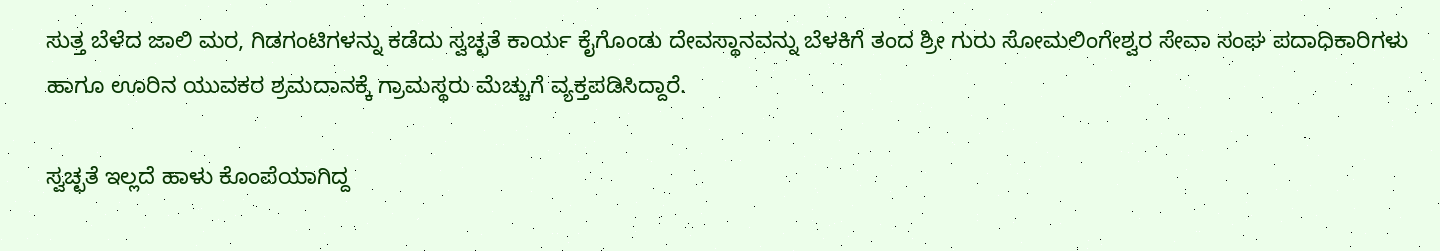ಸುತ್ತ ಬೆಳೆದ ಜಾಲಿ ಮರ, ಗಿಡಗಂಟಿಗಳನ್ನು ಕಡೆದು ಸ್ವಚ್ಛತೆ ಕಾರ್ಯ ಕೈಗೊಂಡು ದೇವಸ್ಥಾನವನ್ನು ಬೆಳಕಿಗೆ ತಂದ ಶ್ರೀ ಗುರು ಸೋಮಲಿಂಗೇಶ್ವರ ಸೇವಾ ಸಂಘ ಪದಾಧಿಕಾರಿಗಳು ಹಾಗೂ ಊರಿನ ಯುವಕರ ಶ್ರಮದಾನಕ್ಕೆ ಗ್ರಾಮಸ್ಥರು ಮೆಚ್ಚುಗೆ ವ್ಯಕ್ತಪಡಿಸಿದ್ದಾರೆ.

ಸ್ವಚ್ಛತೆ ಇಲ್ಲದೆ ಹಾಳು ಕೊಂಪೆಯಾಗಿದ್ದ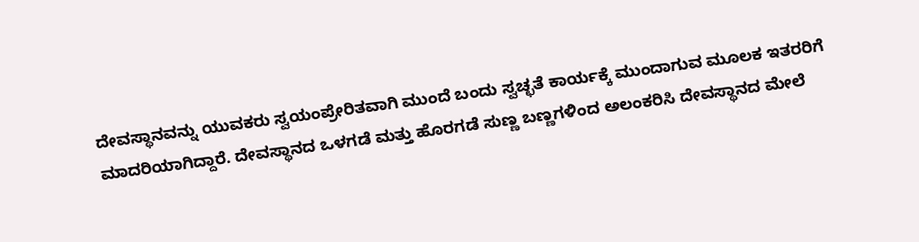ದೇವಸ್ಥಾನವನ್ನು ಯುವಕರು ಸ್ವಯಂಪ್ರೇರಿತವಾಗಿ ಮುಂದೆ ಬಂದು ಸ್ವಚ್ಛತೆ ಕಾರ್ಯಕ್ಕೆ ಮುಂದಾಗುವ ಮೂಲಕ ಇತರರಿಗೆ ಮಾದರಿಯಾಗಿದ್ದಾರೆ. ದೇವಸ್ಥಾನದ ಒಳಗಡೆ ಮತ್ತು ಹೊರಗಡೆ ಸುಣ್ಣ ಬಣ್ಣಗಳಿಂದ ಅಲಂಕರಿಸಿ ದೇವಸ್ಥಾನದ ಮೇಲೆ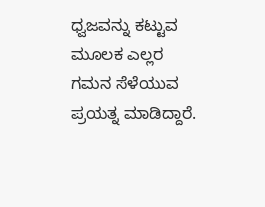ಧ್ವಜವನ್ನು ಕಟ್ಟುವ ಮೂಲಕ ಎಲ್ಲರ ಗಮನ ಸೆಳೆಯುವ ಪ್ರಯತ್ನ ಮಾಡಿದ್ದಾರೆ.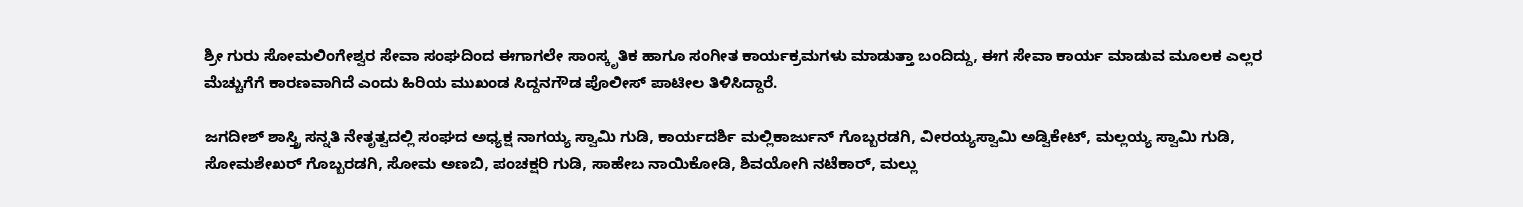ಶ್ರೀ ಗುರು ಸೋಮಲಿಂಗೇಶ್ವರ ಸೇವಾ ಸಂಘದಿಂದ ಈಗಾಗಲೇ ಸಾಂಸ್ಕೃತಿಕ ಹಾಗೂ ಸಂಗೀತ ಕಾರ್ಯಕ್ರಮಗಳು ಮಾಡುತ್ತಾ ಬಂದಿದ್ದು, ಈಗ ಸೇವಾ ಕಾರ್ಯ ಮಾಡುವ ಮೂಲಕ ಎಲ್ಲರ ಮೆಚ್ಚುಗೆಗೆ ಕಾರಣವಾಗಿದೆ ಎಂದು ಹಿರಿಯ ಮುಖಂಡ ಸಿದ್ದನಗೌಡ ಪೊಲೀಸ್ ಪಾಟೀಲ ತಿಳಿಸಿದ್ದಾರೆ.

ಜಗದೀಶ್ ಶಾಸ್ತ್ರಿ ಸನ್ನತಿ ನೇತೃತ್ವದಲ್ಲಿ ಸಂಘದ ಅಧ್ಯಕ್ಷ ನಾಗಯ್ಯ ಸ್ವಾಮಿ ಗುಡಿ, ಕಾರ್ಯದರ್ಶಿ ಮಲ್ಲಿಕಾರ್ಜುನ್ ಗೊಬ್ಬರಡಗಿ, ವೀರಯ್ಯಸ್ವಾಮಿ ಅಡ್ವಿಕೇಟ್, ಮಲ್ಲಯ್ಯ ಸ್ವಾಮಿ ಗುಡಿ, ಸೋಮಶೇಖರ್ ಗೊಬ್ಬರಡಗಿ, ಸೋಮ ಅಣಬಿ, ಪಂಚಕ್ಷರಿ ಗುಡಿ, ಸಾಹೇಬ ನಾಯಿಕೋಡಿ, ಶಿವಯೋಗಿ ನಟೆಕಾರ್, ಮಲ್ಲು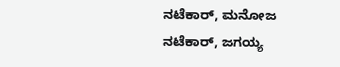ನಟೆಕಾರ್, ಮನೋಜ ನಟೆಕಾರ್, ಜಗಯ್ಯ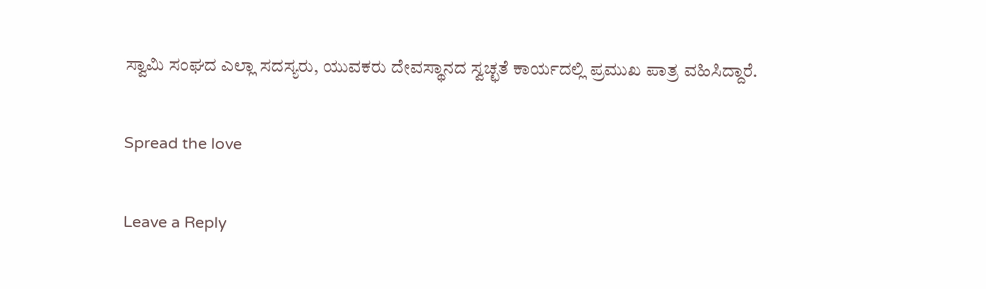ಸ್ವಾಮಿ ಸಂಘದ ಎಲ್ಲಾ ಸದಸ್ಯರು, ಯುವಕರು ದೇವಸ್ಥಾನದ ಸ್ವಚ್ಛತೆ ಕಾರ್ಯದಲ್ಲಿ ಪ್ರಮುಖ ಪಾತ್ರ ವಹಿಸಿದ್ದಾರೆ.

Spread the love

Leave a Reply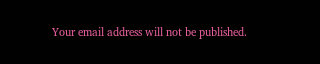Your email address will not be published.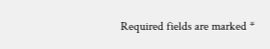Required fields are marked *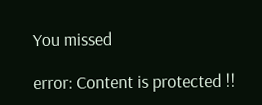You missed

error: Content is protected !!